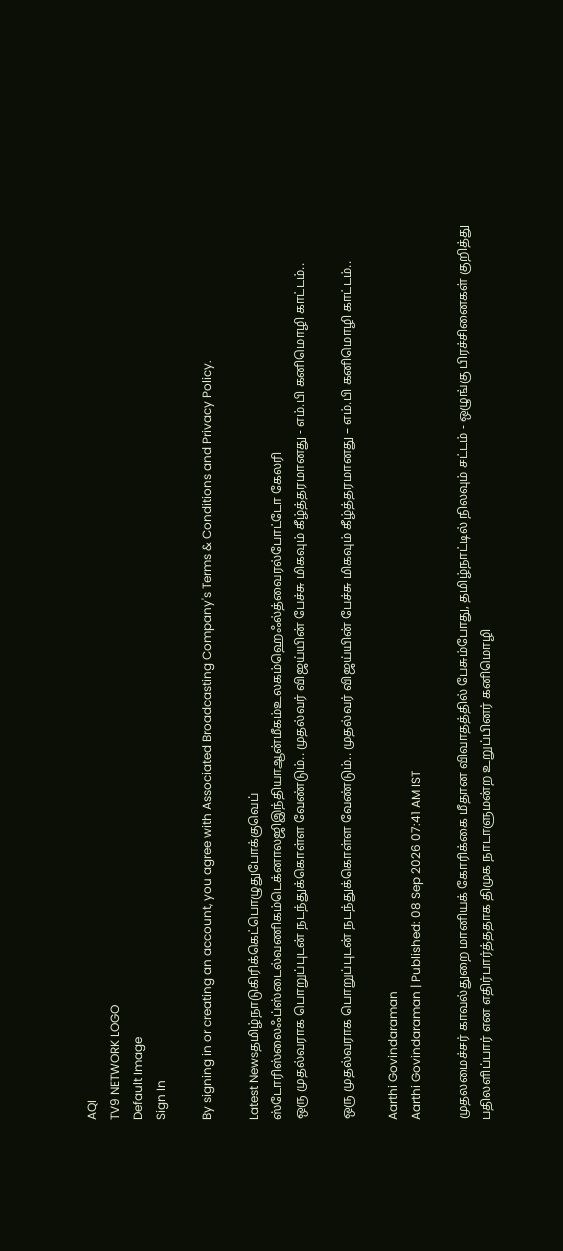AQI
TV9 NETWORK LOGO
Default Image
Sign In

By signing in or creating an account, you agree with Associated Broadcasting Company's Terms & Conditions and Privacy Policy.

Latest Newsதமிழ்நாடுகிரிக்கெட்பொழுதுபோக்குவெப் ஸ்டோரிஸ்லைஃப்ஸ்டைல்வணிகம்டெக்னாலஜிஇந்தியாஆன்மீகம்உலகம்ஹெஃல்த்வைரல்போட்டோ கேலரி
ஒரு முதல்வராக பொறுப்புடன் நடந்துக்கொள்ள வேண்டும்.. முதல்வர் விஜய்யின் பேச்சு மிகவும் கீழ்த்தரமானது - எம்.பி கனிமொழி காட்டம்..

ஒரு முதல்வராக பொறுப்புடன் நடந்துக்கொள்ள வேண்டும்.. முதல்வர் விஜய்யின் பேச்சு மிகவும் கீழ்த்தரமானது – எம்.பி கனிமொழி காட்டம்..

Aarthi Govindaraman
Aarthi Govindaraman | Published: 08 Sep 2026 07:41 AM IST

முதலமைச்சர் காவல்துறை மானியக் கோரிக்கை மீதான விவாதத்தில் பேசும்போது, தமிழ்நாட்டில் நிலவும் சட்டம் - ஒழுங்கு பிரச்சினைகள் குறித்து பதிலளிப்பார் என எதிர்பார்த்ததாக திமுக நாடாளுமன்ற உறுப்பினர் கனிமொழி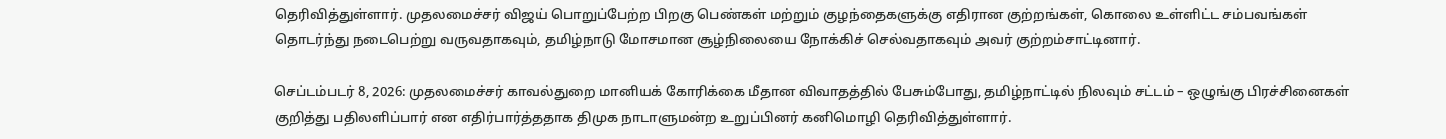தெரிவித்துள்ளார். முதலமைச்சர் விஜய் பொறுப்பேற்ற பிறகு பெண்கள் மற்றும் குழந்தைகளுக்கு எதிரான குற்றங்கள், கொலை உள்ளிட்ட சம்பவங்கள் தொடர்ந்து நடைபெற்று வருவதாகவும், தமிழ்நாடு மோசமான சூழ்நிலையை நோக்கிச் செல்வதாகவும் அவர் குற்றம்சாட்டினார்.

செப்டம்படர் 8, 2026: முதலமைச்சர் காவல்துறை மானியக் கோரிக்கை மீதான விவாதத்தில் பேசும்போது, தமிழ்நாட்டில் நிலவும் சட்டம் – ஒழுங்கு பிரச்சினைகள் குறித்து பதிலளிப்பார் என எதிர்பார்த்ததாக திமுக நாடாளுமன்ற உறுப்பினர் கனிமொழி தெரிவித்துள்ளார்.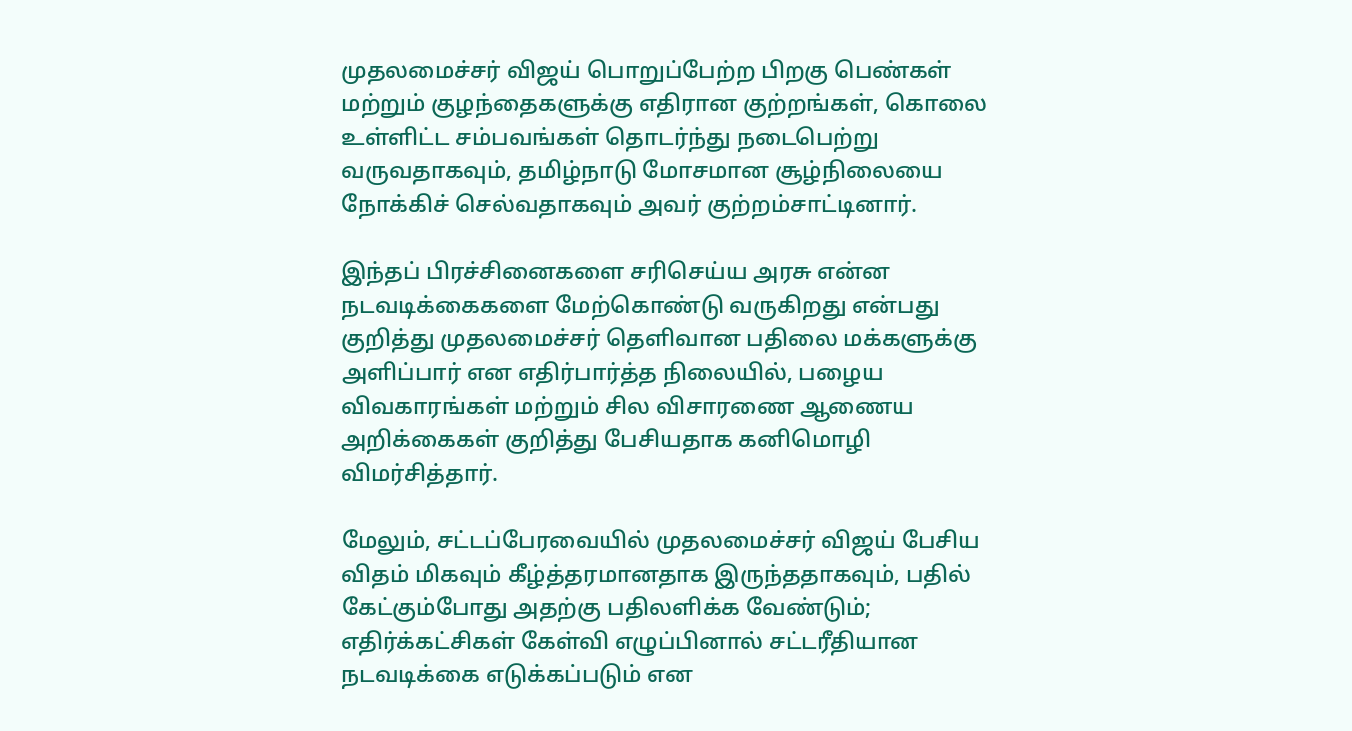முதலமைச்சர் விஜய் பொறுப்பேற்ற பிறகு பெண்கள் மற்றும் குழந்தைகளுக்கு எதிரான குற்றங்கள், கொலை உள்ளிட்ட சம்பவங்கள் தொடர்ந்து நடைபெற்று வருவதாகவும், தமிழ்நாடு மோசமான சூழ்நிலையை நோக்கிச் செல்வதாகவும் அவர் குற்றம்சாட்டினார்.

இந்தப் பிரச்சினைகளை சரிசெய்ய அரசு என்ன நடவடிக்கைகளை மேற்கொண்டு வருகிறது என்பது குறித்து முதலமைச்சர் தெளிவான பதிலை மக்களுக்கு அளிப்பார் என எதிர்பார்த்த நிலையில், பழைய விவகாரங்கள் மற்றும் சில விசாரணை ஆணைய அறிக்கைகள் குறித்து பேசியதாக கனிமொழி விமர்சித்தார்.

மேலும், சட்டப்பேரவையில் முதலமைச்சர் விஜய் பேசிய விதம் மிகவும் கீழ்த்தரமானதாக இருந்ததாகவும், பதில் கேட்கும்போது அதற்கு பதிலளிக்க வேண்டும்; எதிர்க்கட்சிகள் கேள்வி எழுப்பினால் சட்டரீதியான நடவடிக்கை எடுக்கப்படும் என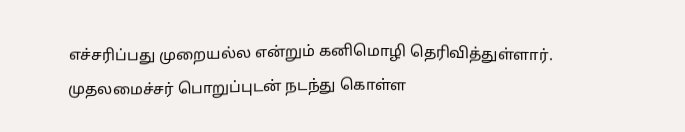எச்சரிப்பது முறையல்ல என்றும் கனிமொழி தெரிவித்துள்ளார். முதலமைச்சர் பொறுப்புடன் நடந்து கொள்ள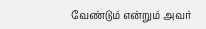வேண்டும் என்றும் அவர்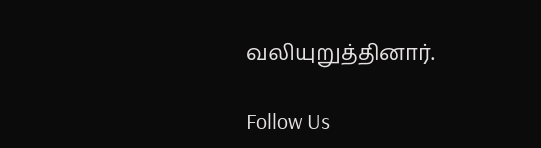வலியுறுத்தினார்.

Follow Us